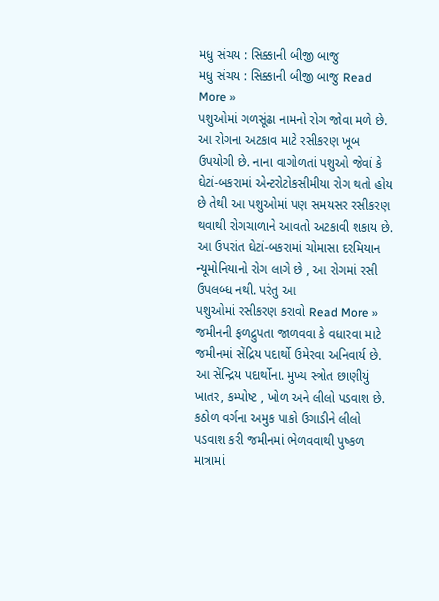મધુ સંચય : સિક્કાની બીજી બાજુ
મધુ સંચય : સિક્કાની બીજી બાજુ Read More »
પશુઓમાં ગળસૂંઢા નામનો રોગ જોવા મળે છે. આ રોગના અટકાવ માટે રસીકરણ ખૂબ ઉપયોગી છે. નાના વાગોળતાં પશુઓ જેવાં કે ઘેટાં-બકરામાં એન્ટરોટોકસીમીયા રોગ થતો હોય છે તેથી આ પશુઓમાં પણ સમયસર રસીકરણ થવાથી રોગચાળાને આવતો અટકાવી શકાય છે. આ ઉપરાંત ઘેટાં-બકરામાં ચોમાસા દરમિયાન ન્યૂમોનિયાનો રોગ લાગે છે , આ રોગમાં રસી ઉપલબ્ધ નથી. પરંતુ આ
પશુઓમાં રસીકરણ કરાવો Read More »
જમીનની ફળદ્રુપતા જાળવવા કે વધારવા માટે જમીનમાં સેંદ્રિય પદાર્થો ઉમેરવા અનિવાર્ય છે. આ સેંન્દ્રિય પદાર્થોના. મુખ્ય સ્ત્રોત છાણીયું ખાતર, કમ્પોષ્ટ , ખોળ અને લીલો પડવાશ છે. કઠોળ વર્ગના અમુક પાકો ઉગાડીને લીલો પડવાશ કરી જમીનમાં ભેળવવાથી પુષ્કળ માત્રામાં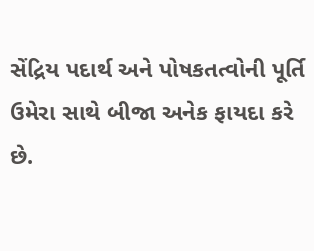સેંદ્રિય પદાર્થ અને પોષકતત્વોની પૂર્તિ ઉમેરા સાથે બીજા અનેક ફાયદા કરે છે.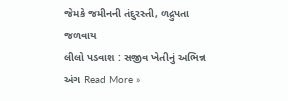જેમકે જમીનની તંદુરસ્તી, ળદ્રુપતા જળવાય
લીલો પડવાશ : સજીવ ખેતીનું અભિન્ન અંગ Read More »